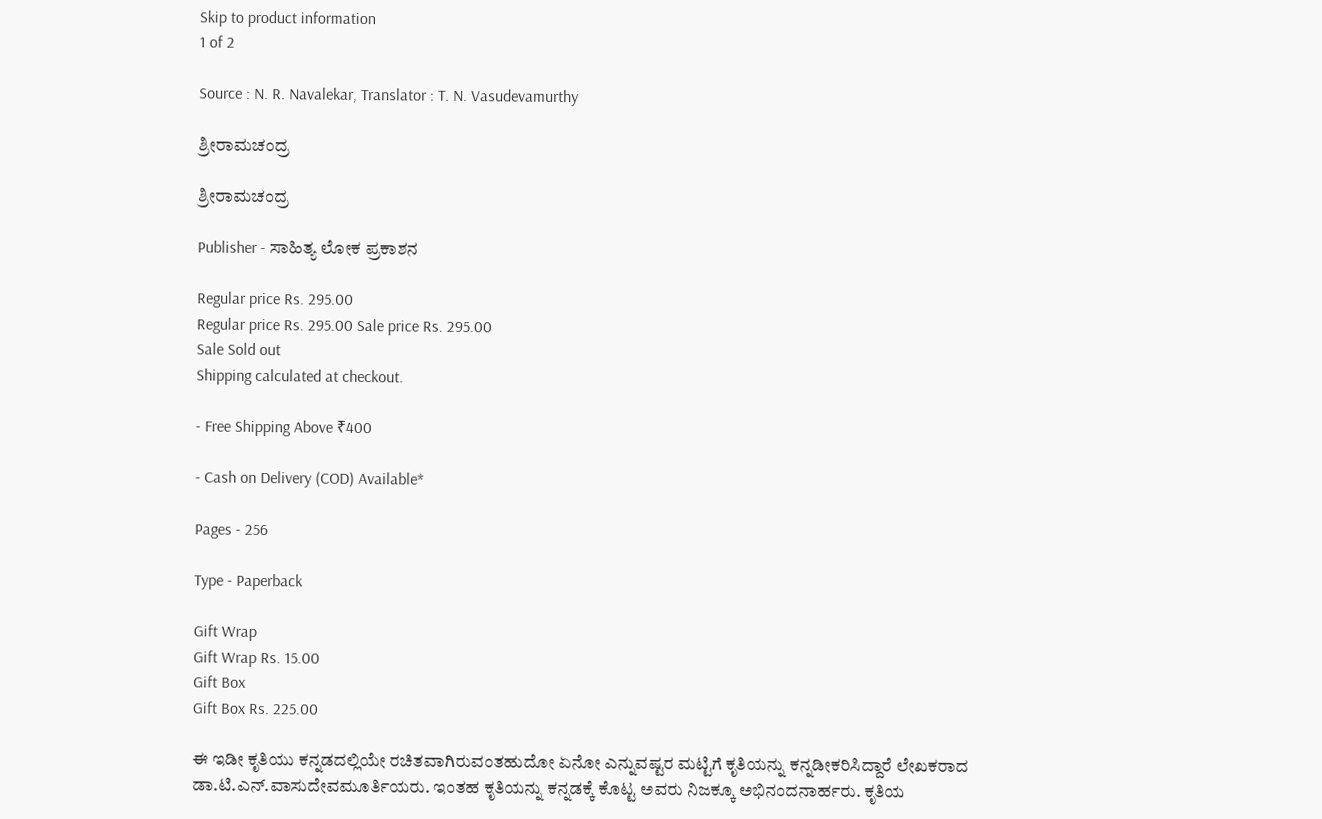Skip to product information
1 of 2

Source : N. R. Navalekar, Translator : T. N. Vasudevamurthy

ಶ್ರೀರಾಮಚಂದ್ರ

ಶ್ರೀರಾಮಚಂದ್ರ

Publisher - ಸಾಹಿತ್ಯ ಲೋಕ ಪ್ರಕಾಶನ

Regular price Rs. 295.00
Regular price Rs. 295.00 Sale price Rs. 295.00
Sale Sold out
Shipping calculated at checkout.

- Free Shipping Above ₹400

- Cash on Delivery (COD) Available*

Pages - 256

Type - Paperback

Gift Wrap
Gift Wrap Rs. 15.00
Gift Box
Gift Box Rs. 225.00

ಈ ಇಡೀ ಕೃತಿಯು ಕನ್ನಡದಲ್ಲಿಯೇ ರಚಿತವಾಗಿರುವಂತಹುದೋ ಏನೋ ಎನ್ನುವಷ್ಟರ ಮಟ್ಟಿಗೆ ಕೃತಿಯನ್ನು ಕನ್ನಡೀಕರಿಸಿದ್ದಾರೆ ಲೇಖಕರಾದ ಡಾ.ಟಿ.ಎನ್.ವಾಸುದೇವಮೂರ್ತಿಯರು. ಇಂತಹ ಕೃತಿಯನ್ನು ಕನ್ನಡಕ್ಕೆ ಕೊಟ್ಟ ಅವರು ನಿಜಕ್ಕೂ ಅಭಿನಂದನಾರ್ಹರು. ಕೃತಿಯ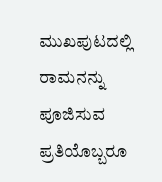ಮುಖಪುಟದಲ್ಲಿ ರಾಮನನ್ನು ಪೂಜಿಸುವ ಪ್ರತಿಯೊಬ್ಬರೂ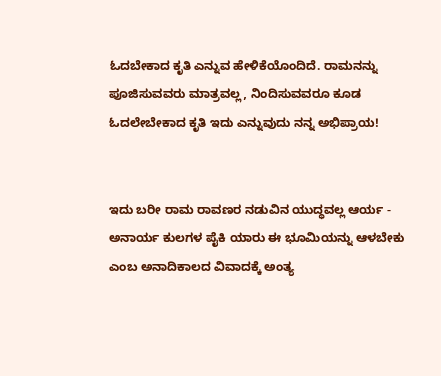ಓದಬೇಕಾದ ಕೃತಿ ಎನ್ನುವ ಹೇಳಿಕೆಯೊಂದಿದೆ. ರಾಮನನ್ನು ಪೂಜಿಸುವವರು ಮಾತ್ರವಲ್ಲ, ನಿಂದಿಸುವವರೂ ಕೂಡ ಓದಲೇಬೇಕಾದ ಕೃತಿ ಇದು ಎನ್ನುವುದು ನನ್ನ ಅಭಿಪ್ರಾಯ!


ಇದು ಬರೀ ರಾಮ ರಾವಣರ ನಡುವಿನ ಯುದ್ಧವಲ್ಲ ಆರ್ಯ - ಅನಾರ್ಯ ಕುಲಗಳ ಪೈಕಿ ಯಾರು ಈ ಭೂಮಿಯನ್ನು ಆಳಬೇಕು ಎಂಬ ಅನಾದಿಕಾಲದ ವಿವಾದಕ್ಕೆ ಅಂತ್ಯ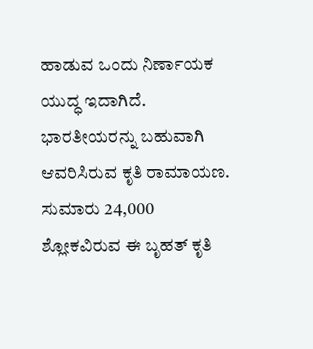ಹಾಡುವ ಒಂದು ನಿರ್ಣಾಯಕ ಯುದ್ಧ ಇದಾಗಿದೆ. ಭಾರತೀಯರನ್ನು ಬಹುವಾಗಿ ಆವರಿಸಿರುವ ಕೃತಿ ರಾಮಾಯಣ. ಸುಮಾರು 24,000 ಶ್ಲೋಕವಿರುವ ಈ ಬೃಹತ್ ಕೃತಿ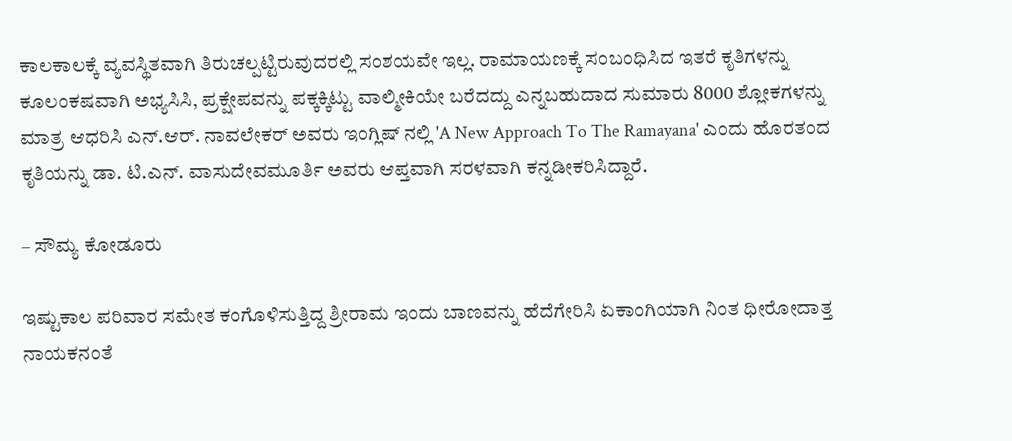ಕಾಲಕಾಲಕ್ಕೆ ವ್ಯವಸ್ಥಿತವಾಗಿ ತಿರುಚಲ್ಪಟ್ಟಿರುವುದರಲ್ಲಿ ಸಂಶಯವೇ ಇಲ್ಲ. ರಾಮಾಯಣಕ್ಕೆ ಸಂಬಂಧಿಸಿದ ಇತರೆ ಕೃತಿಗಳನ್ನು ಕೂಲಂಕಷವಾಗಿ ಅಭ್ಯಸಿಸಿ, ಪ್ರಕ್ಷೇಪವನ್ನು ಪಕ್ಕಕ್ಕಿಟ್ಟು ವಾಲ್ಮೀಕಿಯೇ ಬರೆದದ್ದು ಎನ್ನಬಹುದಾದ ಸುಮಾರು 8000 ಶ್ಲೋಕಗಳನ್ನು ಮಾತ್ರ ಆಧರಿಸಿ ಎನ್.ಆರ್. ನಾವಲೇಕರ್ ಅವರು ಇಂಗ್ಲಿಷ್ ನಲ್ಲಿ 'A New Approach To The Ramayana' ಎಂದು ಹೊರತಂದ ಕೃತಿಯನ್ನು ಡಾ. ಟಿ.ಎನ್. ವಾಸುದೇವಮೂರ್ತಿ ಅವರು ಆಪ್ತವಾಗಿ ಸರಳವಾಗಿ ಕನ್ನಡೀಕರಿಸಿದ್ದಾರೆ.

– ಸೌಮ್ಯ ಕೋಡೂರು

ಇಷ್ಟುಕಾಲ ಪರಿವಾರ ಸಮೇತ ಕಂಗೊಳಿಸುತ್ತಿದ್ದ ಶ್ರೀರಾಮ ಇಂದು ಬಾಣವನ್ನು ಹೆದೆಗೇರಿಸಿ ಏಕಾಂಗಿಯಾಗಿ ನಿಂತ ಧೀರೋದಾತ್ತ ನಾಯಕನಂತೆ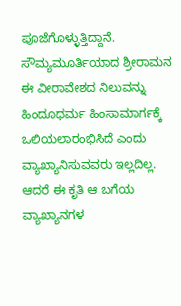ಪೂಜೆಗೊಳ್ಳುತ್ತಿದ್ದಾನೆ. ಸೌಮ್ಯಮೂರ್ತಿಯಾದ ಶ್ರೀರಾಮನ ಈ ವೀರಾವೇಶದ ನಿಲುವನ್ನು ಹಿಂದೂಧರ್ಮ ಹಿಂಸಾಮಾರ್ಗಕ್ಕೆ ಒಲಿಯಲಾರಂಭಿಸಿದೆ ಎಂದು ವ್ಯಾಖ್ಯಾನಿಸುವವರು ಇಲ್ಲದಿಲ್ಲ. ಆದರೆ ಈ ಕೃತಿ ಆ ಬಗೆಯ ವ್ಯಾಖ್ಯಾನಗಳ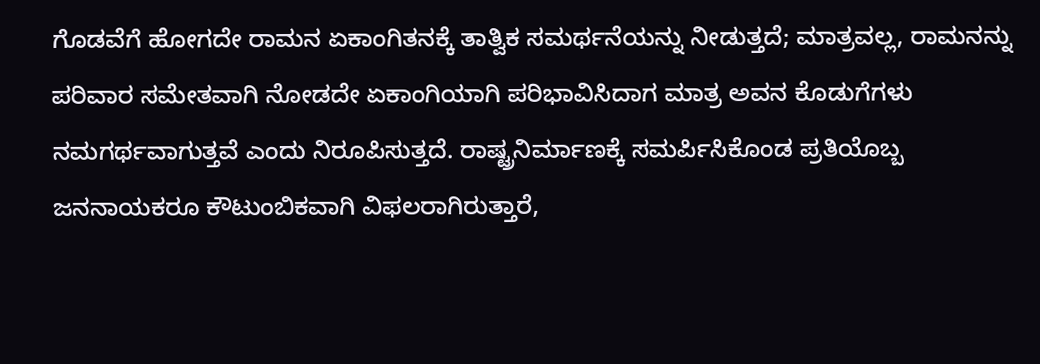ಗೊಡವೆಗೆ ಹೋಗದೇ ರಾಮನ ಏಕಾಂಗಿತನಕ್ಕೆ ತಾತ್ವಿಕ ಸಮರ್ಥನೆಯನ್ನು ನೀಡುತ್ತದೆ; ಮಾತ್ರವಲ್ಲ, ರಾಮನನ್ನು ಪರಿವಾರ ಸಮೇತವಾಗಿ ನೋಡದೇ ಏಕಾಂಗಿಯಾಗಿ ಪರಿಭಾವಿಸಿದಾಗ ಮಾತ್ರ ಅವನ ಕೊಡುಗೆಗಳು ನಮಗರ್ಥವಾಗುತ್ತವೆ ಎಂದು ನಿರೂಪಿಸುತ್ತದೆ. ರಾಷ್ಟ್ರನಿರ್ಮಾಣಕ್ಕೆ ಸಮರ್ಪಿಸಿಕೊಂಡ ಪ್ರತಿಯೊಬ್ಬ ಜನನಾಯಕರೂ ಕೌಟುಂಬಿಕವಾಗಿ ವಿಫಲರಾಗಿರುತ್ತಾರೆ,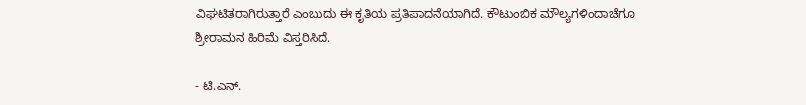ವಿಘಟಿತರಾಗಿರುತ್ತಾರೆ ಎಂಬುದು ಈ ಕೃತಿಯ ಪ್ರತಿಪಾದನೆಯಾಗಿದೆ. ಕೌಟುಂಬಿಕ ಮೌಲ್ಯಗಳಿಂದಾಚೆಗೂ ಶ್ರೀರಾಮನ ಹಿರಿಮೆ ವಿಸ್ತರಿಸಿದೆ.

- ಟಿ.ಎನ್.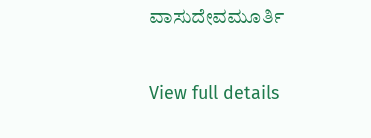ವಾಸುದೇವಮೂರ್ತಿ


View full details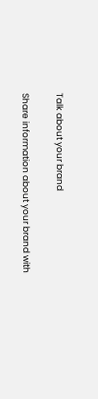Talk about your brand

Share information about your brand with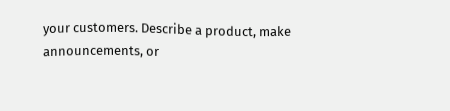your customers. Describe a product, make announcements, or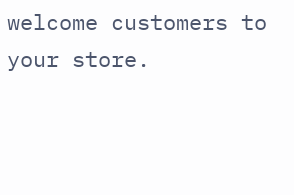welcome customers to your store.